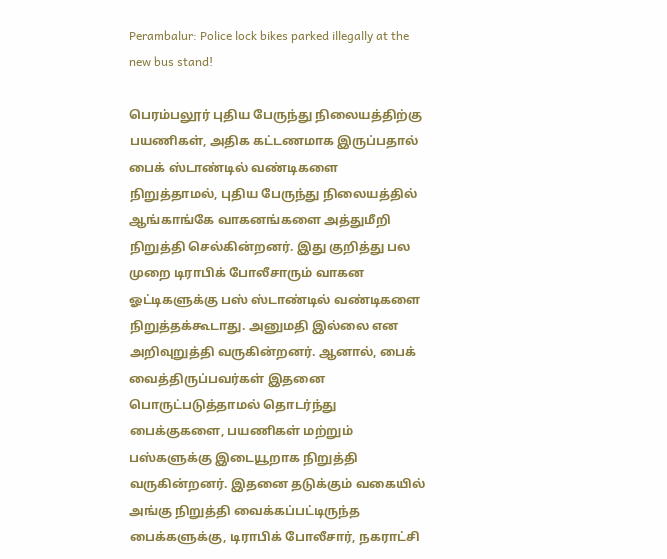Perambalur: Police lock bikes parked illegally at the new bus stand!

பெரம்பலூர் புதிய பேருந்து நிலையத்திற்கு பயணிகள், அதிக கட்டணமாக இருப்பதால் பைக் ஸ்டாண்டில் வண்டிகளை நிறுத்தாமல், புதிய பேருந்து நிலையத்தில் ஆங்காங்கே வாகனங்களை அத்துமீறி நிறுத்தி செல்கின்றனர். இது குறித்து பல முறை டிராபிக் போலீசாரும் வாகன ஓட்டிகளுக்கு பஸ் ஸ்டாண்டில் வண்டிகளை நிறுத்தக்கூடாது. அனுமதி இல்லை என அறிவுறுத்தி வருகின்றனர். ஆனால், பைக் வைத்திருப்பவர்கள் இதனை பொருட்படுத்தாமல் தொடர்ந்து பைக்குகளை, பயணிகள் மற்றும் பஸ்களுக்கு இடையூறாக நிறுத்தி வருகின்றனர். இதனை தடுக்கும் வகையில் அங்கு நிறுத்தி வைக்கப்பட்டிருந்த பைக்களுக்கு, டிராபிக் போலீசார், நகராட்சி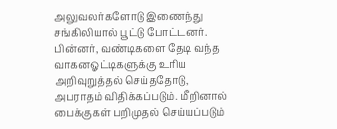அலுவலர்களோடு இணைந்து சங்கிலியால் பூட்டு போட்டனர். பின்னர், வண்டிகளை தேடி வந்த வாகனஓட்டிகளுக்கு உரிய அறிவுறுத்தல் செய்ததோடு, அபராதம் விதிக்கப்படும். மீறினால் பைக்குகள் பறிமுதல் செய்யப்படும்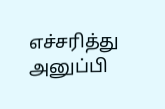எச்சரித்து அனுப்பி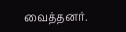வைத்தனர்.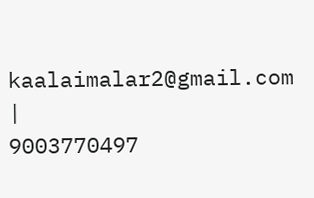kaalaimalar2@gmail.com |
9003770497